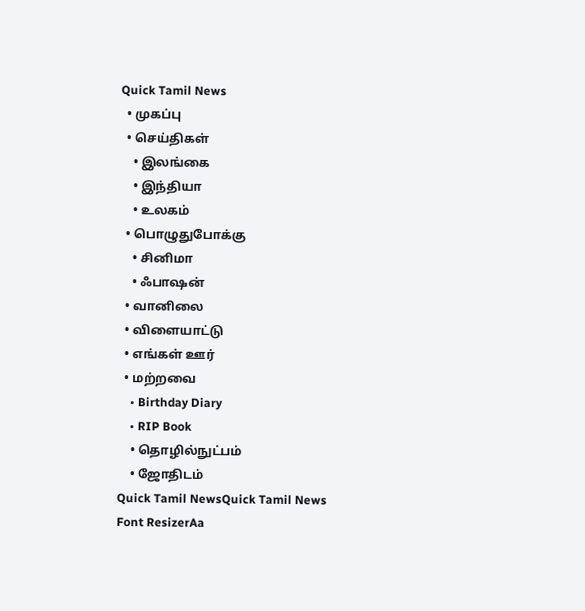Quick Tamil News
  • முகப்பு
  • செய்திகள்
    • இலங்கை
    • இந்தியா
    • உலகம்
  • பொழுதுபோக்கு
    • சினிமா
    • ஃபாஷன்
  • வானிலை
  • விளையாட்டு
  • எங்கள் ஊர்
  • மற்றவை
    • Birthday Diary
    • RIP Book
    • தொழில்நுட்பம்
    • ஜோதிடம்
Quick Tamil NewsQuick Tamil News
Font ResizerAa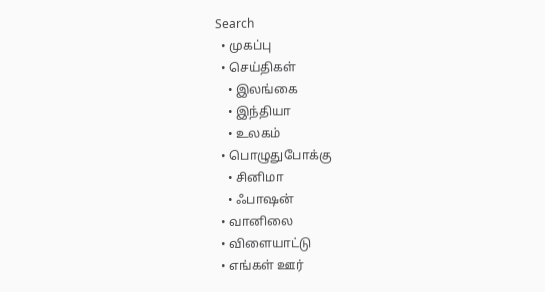Search
  • முகப்பு
  • செய்திகள்
    • இலங்கை
    • இந்தியா
    • உலகம்
  • பொழுதுபோக்கு
    • சினிமா
    • ஃபாஷன்
  • வானிலை
  • விளையாட்டு
  • எங்கள் ஊர்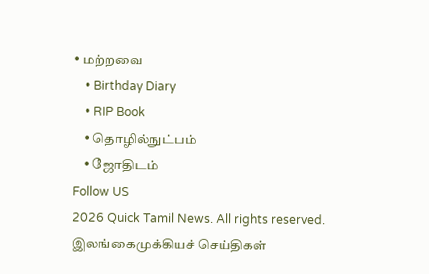• மற்றவை
    • Birthday Diary
    • RIP Book
    • தொழில்நுட்பம்
    • ஜோதிடம்
Follow US
2026 Quick Tamil News. All rights reserved.
இலங்கைமுக்கியச் செய்திகள்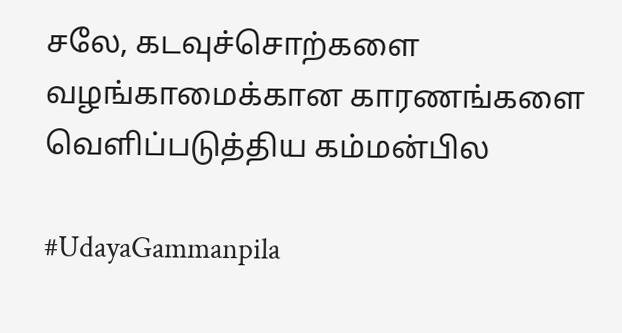சலே, கடவுச்சொற்களை வழங்காமைக்கான காரணங்களை வௌிப்படுத்திய கம்மன்பில

#UdayaGammanpila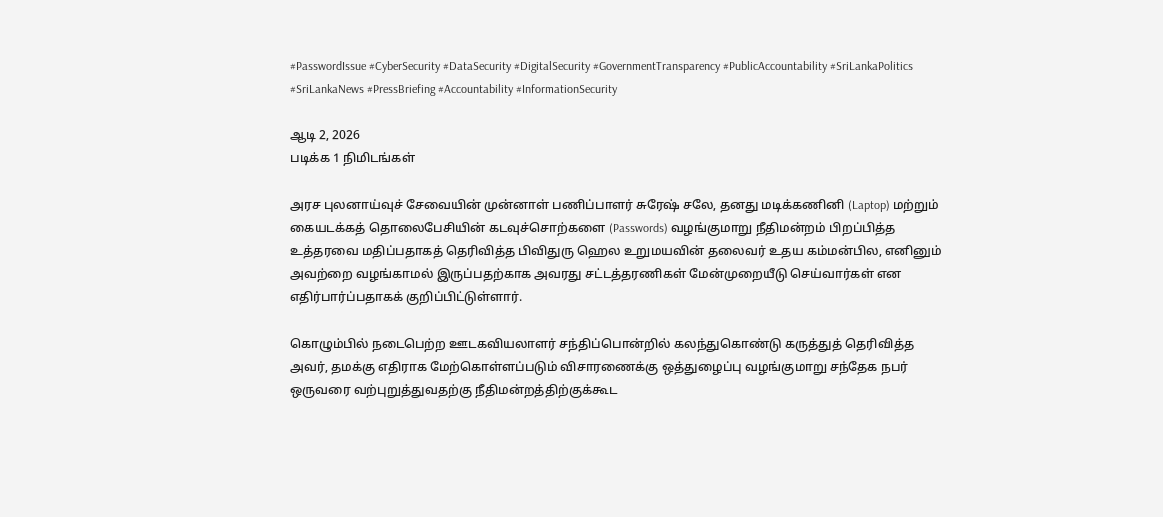#PasswordIssue #CyberSecurity #DataSecurity #DigitalSecurity #GovernmentTransparency #PublicAccountability #SriLankaPolitics #SriLankaNews #PressBriefing #Accountability #InformationSecurity

ஆடி 2, 2026
படிக்க 1 நிமிடங்கள்

அரச புலனாய்வுச் சேவையின் முன்னாள் பணிப்பாளர் சுரேஷ் சலே, தனது மடிக்கணினி (Laptop) மற்றும் கையடக்கத் தொலைபேசியின் கடவுச்சொற்களை (Passwords) வழங்குமாறு நீதிமன்றம் பிறப்பித்த உத்தரவை மதிப்பதாகத் தெரிவித்த பிவிதுரு ஹெல உறுமயவின் தலைவர் உதய கம்மன்பில, எனினும் அவற்றை வழங்காமல் இருப்பதற்காக அவரது சட்டத்தரணிகள் மேன்முறையீடு செய்வார்கள் என எதிர்பார்ப்பதாகக் குறிப்பிட்டுள்ளார்.

கொழும்பில் நடைபெற்ற ஊடகவியலாளர் சந்திப்பொன்றில் கலந்துகொண்டு கருத்துத் தெரிவித்த அவர், தமக்கு எதிராக மேற்கொள்ளப்படும் விசாரணைக்கு ஒத்துழைப்பு வழங்குமாறு சந்தேக நபர் ஒருவரை வற்புறுத்துவதற்கு நீதிமன்றத்திற்குக்கூட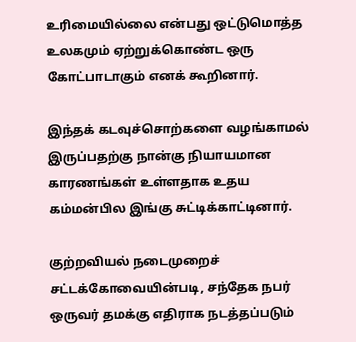உரிமையில்லை என்பது ஒட்டுமொத்த உலகமும் ஏற்றுக்கொண்ட ஒரு கோட்பாடாகும் எனக் கூறினார்.

இந்தக் கடவுச்சொற்களை வழங்காமல் இருப்பதற்கு நான்கு நியாயமான காரணங்கள் உள்ளதாக உதய கம்மன்பில இங்கு சுட்டிக்காட்டினார்.

குற்றவியல் நடைமுறைச் சட்டக்கோவையின்படி, சந்தேக நபர் ஒருவர் தமக்கு எதிராக நடத்தப்படும்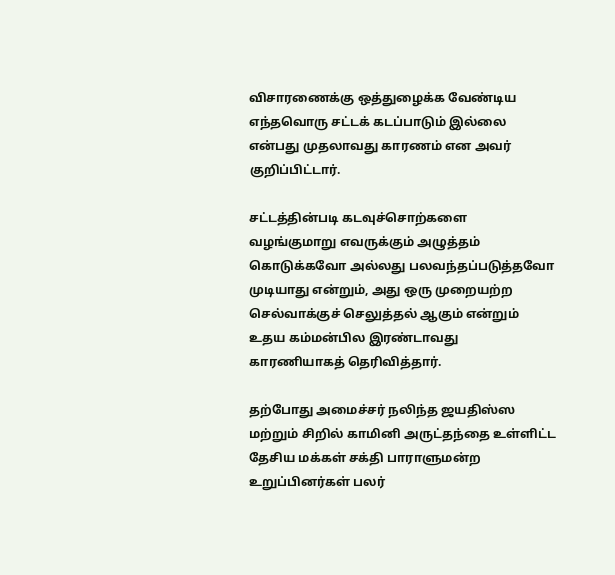விசாரணைக்கு ஒத்துழைக்க வேண்டிய எந்தவொரு சட்டக் கடப்பாடும் இல்லை என்பது முதலாவது காரணம் என அவர் குறிப்பிட்டார்.

சட்டத்தின்படி கடவுச்சொற்களை வழங்குமாறு எவருக்கும் அழுத்தம் கொடுக்கவோ அல்லது பலவந்தப்படுத்தவோ முடியாது என்றும், அது ஒரு முறையற்ற செல்வாக்குச் செலுத்தல் ஆகும் என்றும் உதய கம்மன்பில இரண்டாவது காரணியாகத் தெரிவித்தார்.

தற்போது அமைச்சர் நலிந்த ஜயதிஸ்ஸ மற்றும் சிறில் காமினி அருட்தந்தை உள்ளிட்ட தேசிய மக்கள் சக்தி பாராளுமன்ற உறுப்பினர்கள் பலர்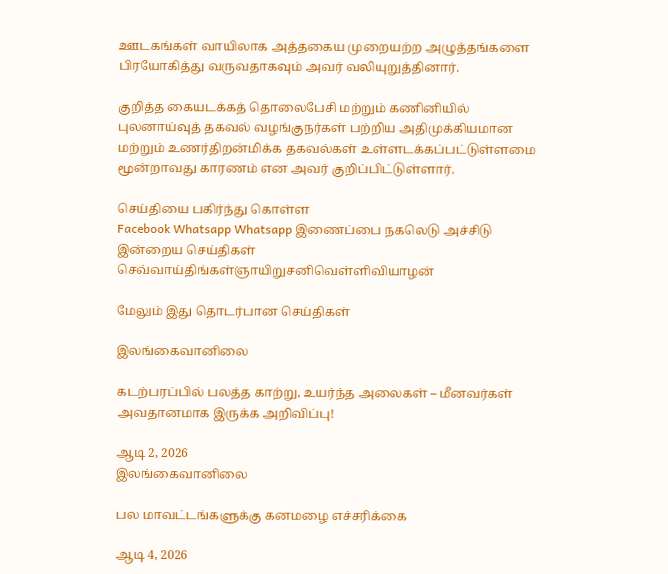ஊடகங்கள் வாயிலாக அத்தகைய முறையற்ற அழுத்தங்களை பிரயோகித்து வருவதாகவும் அவர் வலியுறுத்தினார்.

குறித்த கையடக்கத் தொலைபேசி மற்றும் கணினியில் புலனாய்வுத் தகவல் வழங்குநர்கள் பற்றிய அதிமுக்கியமான மற்றும் உணர்திறன்மிக்க தகவல்கள் உள்ளடக்கப்பட்டுள்ளமை மூன்றாவது காரணம் என அவர் குறிப்பிட்டுள்ளார்.

செய்தியை பகிர்ந்து கொள்ள
Facebook Whatsapp Whatsapp இணைப்பை நகலெடு அச்சிடு
இன்றைய செய்திகள்
செவ்வாய்திங்கள்ஞாயிறுசனிவெள்ளிவியாழன்

மேலும் இது தொடர்பான செய்திகள்

இலங்கைவானிலை

கடற்பரப்பில் பலத்த காற்று, உயர்ந்த அலைகள் – மீனவர்கள் அவதானமாக இருக்க அறிவிப்பு!

ஆடி 2, 2026
இலங்கைவானிலை

பல மாவட்டங்களுக்கு கனமழை எச்சரிக்கை

ஆடி 4, 2026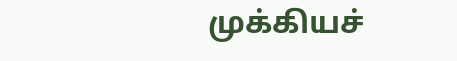முக்கியச்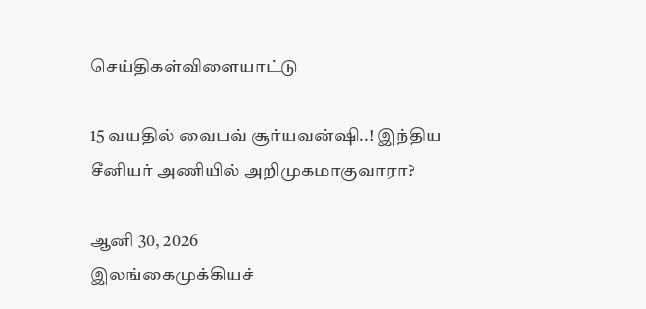செய்திகள்விளையாட்டு

15 வயதில் வைபவ் சூர்யவன்ஷி..! இந்திய சீனியர் அணியில் அறிமுகமாகுவாரா?

ஆனி 30, 2026
இலங்கைமுக்கியச்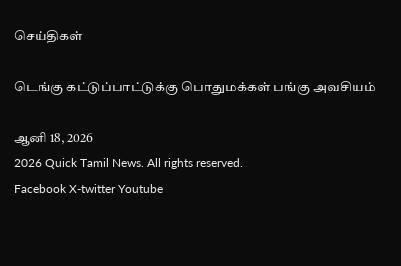செய்திகள்

டெங்கு கட்டுப்பாட்டுக்கு பொதுமக்கள் பங்கு அவசியம்

ஆனி 18, 2026
2026 Quick Tamil News. All rights reserved.
Facebook X-twitter Youtube